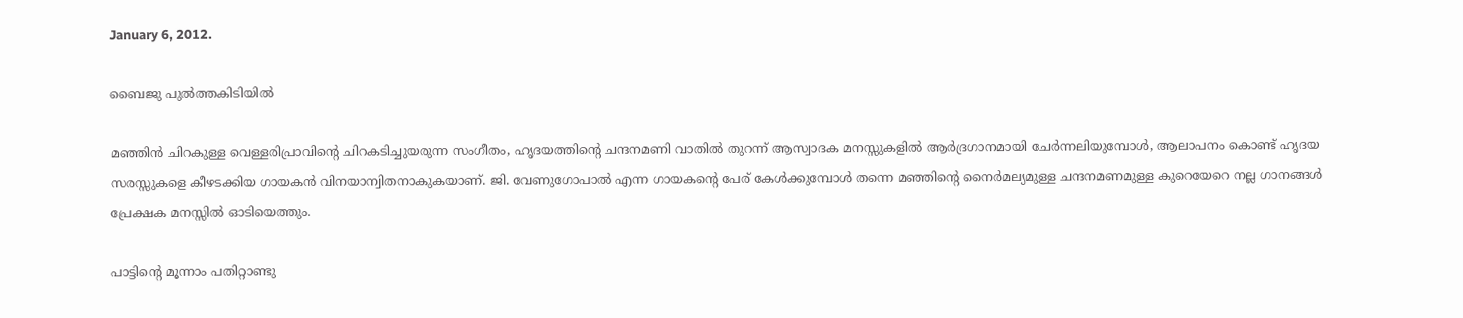January 6, 2012.

ബൈജു പുല്‍ത്തകിടിയില്‍

മഞ്ഞിന്‍ ചിറകുള്ള വെള്ളരിപ്രാവിന്റെ ചിറകടിച്ചുയരുന്ന സംഗീതം, ഹൃദയത്തിന്റെ ചന്ദനമണി വാതില്‍ തുറന്ന് ആസ്വാദക മനസ്സുകളില്‍ ആര്‍ദ്രഗാനമായി ചേര്‍ന്നലിയുമ്പോള്‍, ആലാപനം കൊണ്ട് ഹൃദയ സരസ്സുകളെ കീഴടക്കിയ ഗായകന്‍ വിനയാന്വിതനാകുകയാണ്. ജി. വേണുഗോപാല്‍ എന്ന ഗായകന്റെ പേര് കേള്‍ക്കുമ്പോള്‍ തന്നെ മഞ്ഞിന്റെ നൈര്‍മല്യമുള്ള ചന്ദനമണമുള്ള കുറെയേറെ നല്ല ഗാനങ്ങള്‍ പ്രേക്ഷക മനസ്സില്‍ ഓടിയെത്തും.

പാട്ടിന്റെ മൂന്നാം പതിറ്റാണ്ടു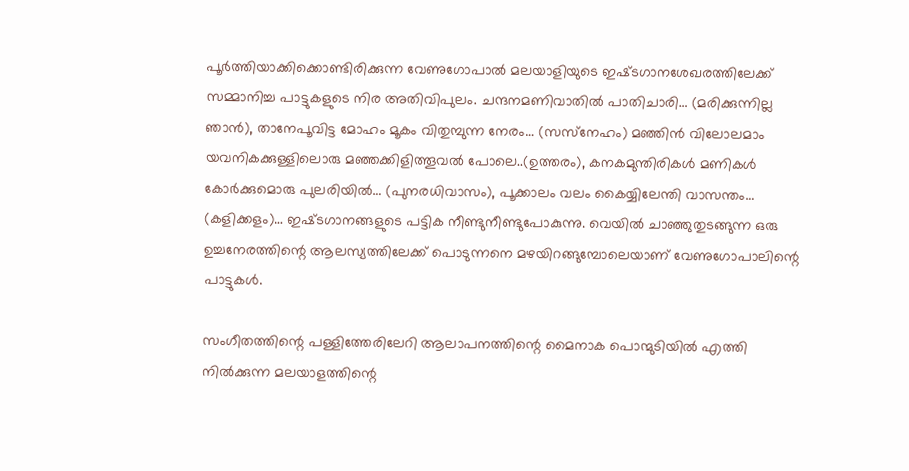പൂര്‍ത്തിയാക്കിക്കൊണ്ടിരിക്കുന്ന വേണുഗോപാല്‍ മലയാളിയുടെ ഇഷ്‌ടഗാനശേഖരത്തിലേക്ക്‌ സമ്മാനിച്ച പാട്ടുകളുടെ നിര അതിവിപുലം. ചന്ദനമണിവാതില്‍ പാതിചാരി… (മരിക്കുന്നില്ല ഞാന്‍), താനേപൂവിട്ട മോഹം മൂകം വിതുമ്പുന്ന നേരം… (സസ്‌നേഹം) മഞ്ഞിന്‍ വിലോലമാം യവനികക്കുള്ളിലൊരു മഞ്ഞക്കിളിത്തൂവല്‍ പോലെ..(ഉത്തരം), കനകമുന്തിരികള്‍ മണികള്‍ കോര്‍ക്കുമൊരു പുലരിയില്‍… (പുനരധിവാസം), പൂക്കാലം വലം കൈയ്യിലേന്തി വാസന്തം… (കളിക്കളം)… ഇഷ്‌ടഗാനങ്ങളുടെ പട്ടിക നീണ്ടുനീണ്ടുപോകുന്നു. വെയില്‍ ചാഞ്ഞുതുടങ്ങുന്ന ഒരു ഉച്ചനേരത്തിന്റെ ആലസ്യത്തിലേക്ക്‌ പൊടുന്നനെ മഴയിറങ്ങുമ്പോലെയാണ്‌ വേണുഗോപാലിന്റെ പാട്ടുകള്‍.

സംഗീതത്തിന്റെ പള്ളിത്തേരിലേറി ആലാപനത്തിന്റെ മൈനാക പൊന്മുടിയില്‍ എത്തി നില്‍ക്കുന്ന മലയാളത്തിന്റെ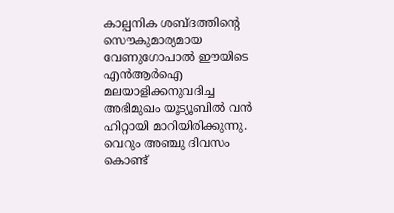കാല്പനിക ശബ്ദത്തിന്റെ സൌകുമാര്യമായ വേണുഗോപാല്‍ ഈയിടെ എന്‍ആര്‍ഐ മലയാളിക്കനുവദിച്ച അഭിമുഖം യൂട്യൂബില്‍ വന്‍ ഹിറ്റായി മാറിയിരിക്കുന്നു. വെറും അഞ്ചു ദിവസം കൊണ്ട്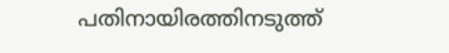പതിനായിരത്തിനടുത്ത്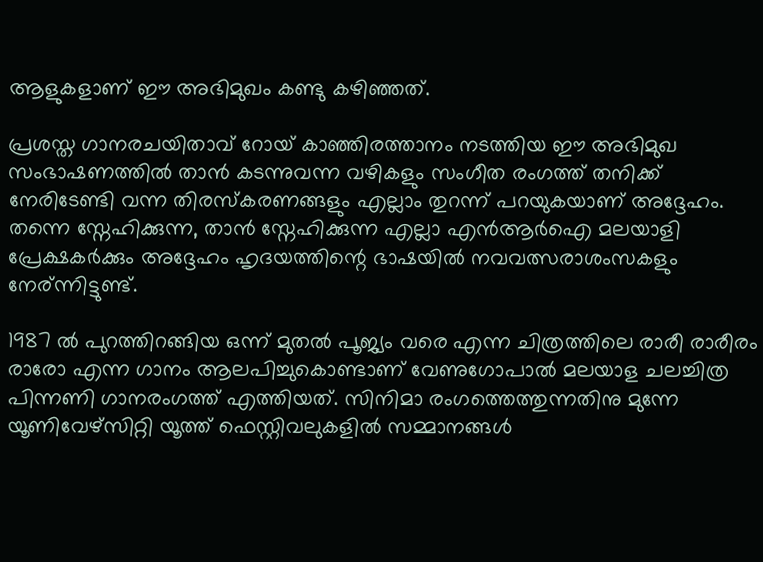ആളുകളാണ് ഈ അഭിമുഖം കണ്ടു കഴിഞ്ഞത്.

പ്രശസ്ത ഗാനരചയിതാവ്‌ റോയ്‌ കാഞ്ഞിരത്താനം നടത്തിയ ഈ അഭിമുഖ സംഭാഷണത്തില്‍ താന്‍ കടന്നുവന്ന വഴികളും സംഗീത രംഗത്ത്‌ തനിക്ക് നേരിടേണ്ടി വന്ന തിരസ്കരണങ്ങളും എല്ലാം തുറന്ന് പറയുകയാണ് അദ്ദേഹം. തന്നെ സ്നേഹിക്കുന്ന, താന്‍ സ്നേഹിക്കുന്ന എല്ലാ എന്‍ആര്‍ഐ മലയാളി പ്രേക്ഷകര്‍ക്കും അദ്ദേഹം ഹൃദയത്തിന്റെ ഭാഷയില്‍ നവവത്സരാശംസകളും നേര്ന്നിട്ടുണ്ട്.

1987 ല്‍ പുറത്തിറങ്ങിയ ഒന്ന് മുതല്‍ പൂജ്യം വരെ എന്ന ചിത്രത്തിലെ രാരീ രാരീരം രാരോ എന്ന ഗാനം ആലപിച്ചുകൊണ്ടാണ് വേണുഗോപാല്‍ മലയാള ചലച്ചിത്ര പിന്നണി ഗാനരംഗത്ത്‌ എത്തിയത്. സിനിമാ രംഗത്തെത്തുന്നതിനു മുന്നേ യൂണിവേഴ്സിറ്റി യൂത്ത് ഫെസ്റ്റിവലുകളില്‍ സമ്മാനങ്ങള്‍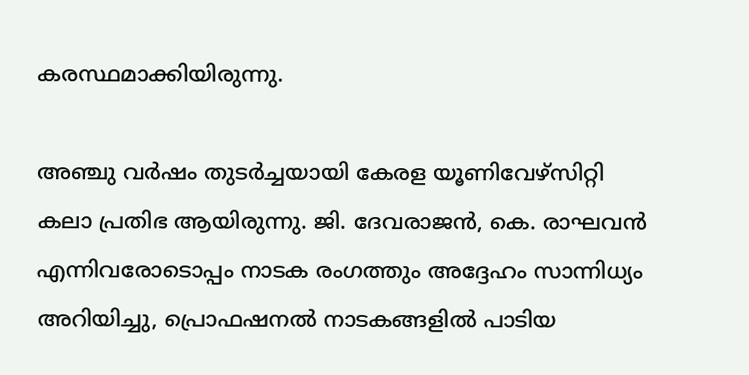കരസ്ഥമാക്കിയിരുന്നു.

അഞ്ചു വര്‍ഷം തുടര്‍ച്ചയായി കേരള യൂണിവേഴ്സിറ്റി കലാ പ്രതിഭ ആയിരുന്നു. ജി. ദേവരാജന്‍, കെ. രാഘവന്‍ എന്നിവരോടൊപ്പം നാടക രംഗത്തും അദ്ദേഹം സാന്നിധ്യം അറിയിച്ചു, പ്രൊഫഷനല്‍ നാടകങ്ങളില്‍ പാടിയ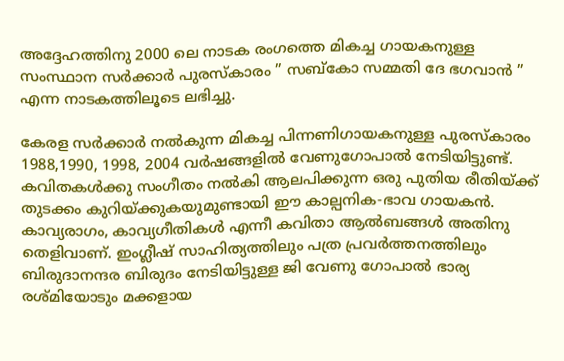അദ്ദേഹത്തിനു 2000 ലെ നാടക രംഗത്തെ മികച്ച ഗായകനുള്ള സംസ്ഥാന സര്‍ക്കാര്‍ പുരസ്കാരം ” സബ്കോ സമ്മതി ദേ ഭഗവാന്‍ ” എന്ന നാടകത്തിലൂടെ ലഭിച്ചു.

കേരള സര്‍ക്കാര്‍ നല്‍കുന്ന മികച്ച പിന്നണിഗായകനുള്ള പുരസ്കാരം 1988,1990, 1998, 2004 വര്‍ഷങ്ങളില്‍ വേണുഗോപാല്‍ നേടിയിട്ടുണ്ട്. കവിതകള്‍ക്കു സംഗീതം നല്‍കി ആലപിക്കുന്ന ഒരു പുതിയ രീതിയ്ക്ക് തുടക്കം കുറിയ്ക്കുകയുമുണ്ടായി ഈ കാല്പനിക-ഭാവ ഗായകന്‍. കാവ്യരാഗം, കാവ്യഗീതികള്‍ എന്നീ കവിതാ ആല്‍ബങ്ങള്‍ അതിനു തെളിവാണ്. ഇംഗ്ലീഷ് സാഹിത്യത്തിലും പത്ര പ്രവര്‍ത്തനത്തിലും ബിരുദാനന്ദര ബിരുദം നേടിയിട്ടുള്ള ജി വേണു ഗോപാല്‍ ഭാര്യ രശ്മിയോടും മക്കളായ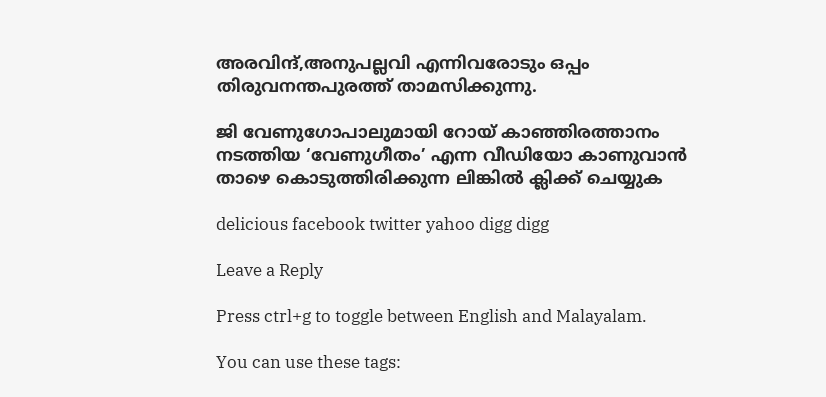അരവിന്ദ്,അനുപല്ലവി എന്നിവരോടും ഒപ്പം തിരുവനന്തപുരത്ത് താമസിക്കുന്നു.

ജി വേണുഗോപാലുമായി റോയ്‌ കാഞ്ഞിരത്താനം നടത്തിയ ‘വേണുഗീതം’ എന്ന വീഡിയോ കാണുവാന്‍ താഴെ കൊടുത്തിരിക്കുന്ന ലിങ്കില്‍ ക്ലിക്ക് ചെയ്യുക

delicious facebook twitter yahoo digg digg

Leave a Reply

Press ctrl+g to toggle between English and Malayalam.

You can use these tags: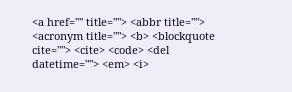<a href="" title=""> <abbr title=""> <acronym title=""> <b> <blockquote cite=""> <cite> <code> <del datetime=""> <em> <i>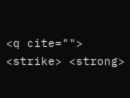<q cite=""> <strike> <strong>